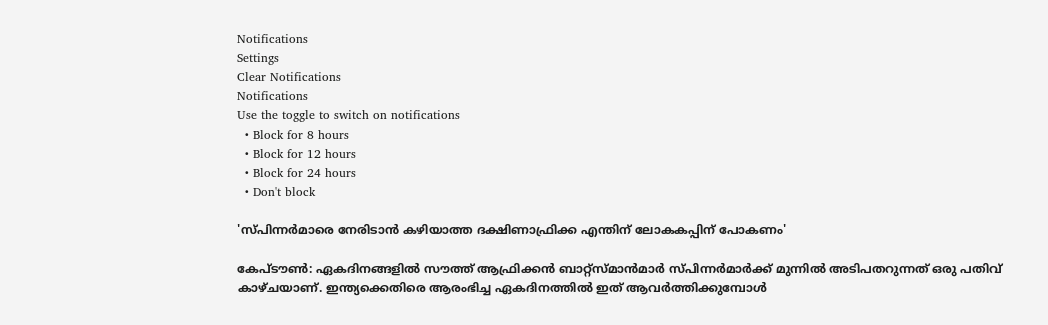Notifications
Settings
Clear Notifications
Notifications
Use the toggle to switch on notifications
  • Block for 8 hours
  • Block for 12 hours
  • Block for 24 hours
  • Don't block

'സ്പിന്നര്‍മാരെ നേരിടാന്‍ കഴിയാത്ത ദക്ഷിണാഫ്രിക്ക എന്തിന് ലോകകപ്പിന് പോകണം'

കേപ്ടൗണ്‍: ഏകദിനങ്ങളില്‍ സൗത്ത് ആഫ്രിക്കന്‍ ബാറ്റ്‌സ്മാന്‍മാര്‍ സ്പിന്നര്‍മാര്‍ക്ക് മുന്നില്‍ അടിപതറുന്നത് ഒരു പതിവ് കാഴ്ചയാണ്. ഇന്ത്യക്കെതിരെ ആരംഭിച്ച ഏകദിനത്തില്‍ ഇത് ആവര്‍ത്തിക്കുമ്പോള്‍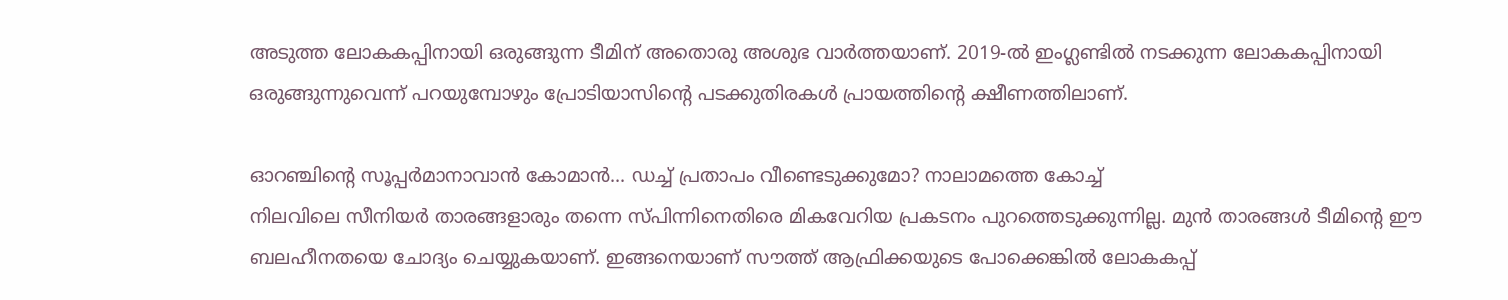അടുത്ത ലോകകപ്പിനായി ഒരുങ്ങുന്ന ടീമിന് അതൊരു അശുഭ വാര്‍ത്തയാണ്. 2019-ല്‍ ഇംഗ്ലണ്ടില്‍ നടക്കുന്ന ലോകകപ്പിനായി ഒരുങ്ങുന്നുവെന്ന് പറയുമ്പോഴും പ്രോടിയാസിന്റെ പടക്കുതിരകള്‍ പ്രായത്തിന്റെ ക്ഷീണത്തിലാണ്.

ഓറഞ്ചിന്റെ സൂപ്പര്‍മാനാവാന്‍ കോമാന്‍... ഡച്ച് പ്രതാപം വീണ്ടെടുക്കുമോ? നാലാമത്തെ കോച്ച്
നിലവിലെ സീനിയര്‍ താരങ്ങളാരും തന്നെ സ്പിന്നിനെതിരെ മികവേറിയ പ്രകടനം പുറത്തെടുക്കുന്നില്ല. മുന്‍ താരങ്ങള്‍ ടീമിന്റെ ഈ ബലഹീനതയെ ചോദ്യം ചെയ്യുകയാണ്. ഇങ്ങനെയാണ് സൗത്ത് ആഫ്രിക്കയുടെ പോക്കെങ്കില്‍ ലോകകപ്പ്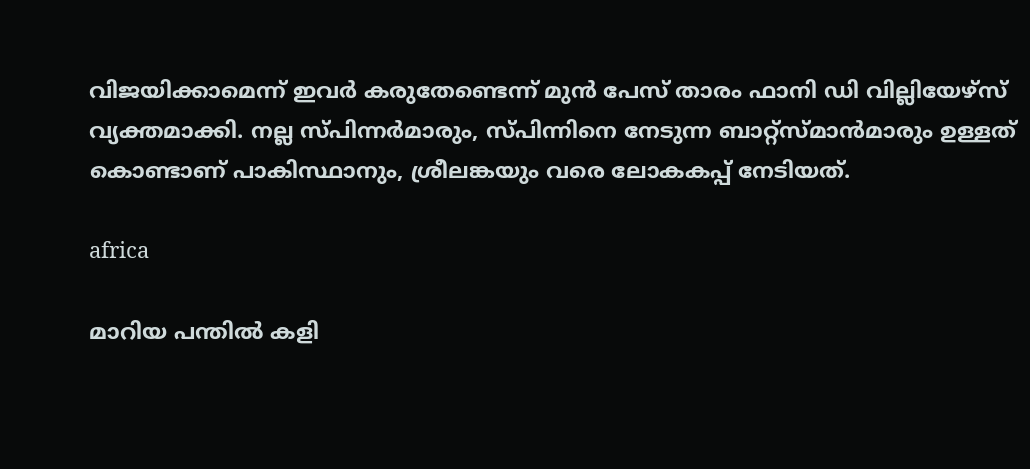വിജയിക്കാമെന്ന് ഇവര്‍ കരുതേണ്ടെന്ന് മുന്‍ പേസ് താരം ഫാനി ഡി വില്ലിയേഴ്‌സ് വ്യക്തമാക്കി. നല്ല സ്പിന്നര്‍മാരും, സ്പിന്നിനെ നേടുന്ന ബാറ്റ്‌സ്മാന്‍മാരും ഉള്ളത് കൊണ്ടാണ് പാകിസ്ഥാനും, ശ്രീലങ്കയും വരെ ലോകകപ്പ് നേടിയത്.

africa

മാറിയ പന്തില്‍ കളി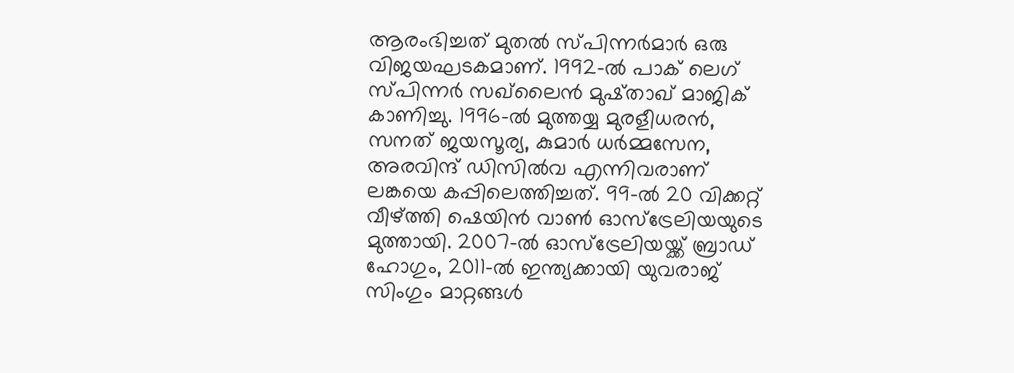ആരംഭിച്ചത് മുതല്‍ സ്പിന്നര്‍മാര്‍ ഒരു വിജയഘടകമാണ്. 1992-ല്‍ പാക് ലെഗ് സ്പിന്നര്‍ സഖ്‌ലൈന്‍ മുഷ്താഖ് മാജിക് കാണിച്ചു. 1996-ല്‍ മുത്തയ്യ മുരളീധരന്‍, സനത് ജയസൂര്യ, കുമാര്‍ ധര്‍മ്മസേന, അരവിന്ദ് ഡിസില്‍വ എന്നിവരാണ് ലങ്കയെ കപ്പിലെത്തിച്ചത്. 99-ല്‍ 20 വിക്കറ്റ് വീഴ്ത്തി ഷെയിന്‍ വാണ്‍ ഓസ്‌ട്രേലിയയുടെ മുത്തായി. 2007-ല്‍ ഓസ്‌ട്രേലിയയ്ക്ക് ബ്രാഡ് ഹോഗും, 2011-ല്‍ ഇന്ത്യക്കായി യുവരാജ് സിംഗും മാറ്റങ്ങള്‍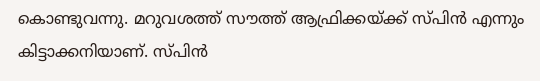കൊണ്ടുവന്നു. മറുവശത്ത് സൗത്ത് ആഫ്രിക്കയ്ക്ക് സ്പിന്‍ എന്നും കിട്ടാക്കനിയാണ്. സ്പിന്‍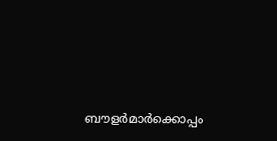ബൗളര്‍മാര്‍ക്കൊപ്പം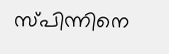സ്പിന്നിനെ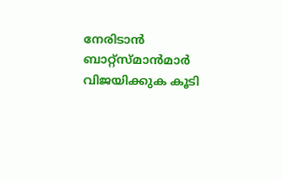നേരിടാന്‍ ബാറ്റ്‌സ്മാന്‍മാര്‍ വിജയിക്കുക കൂടി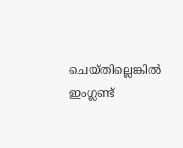ചെയ്തില്ലെങ്കില്‍ ഇംഗ്ലണ്ട്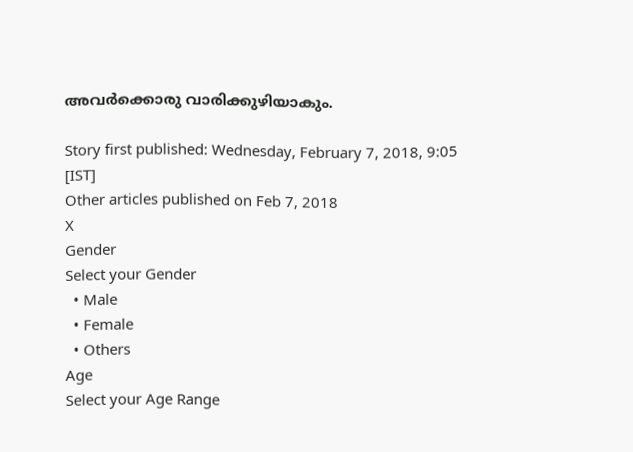അവര്‍ക്കൊരു വാരിക്കുഴിയാകും.

Story first published: Wednesday, February 7, 2018, 9:05 [IST]
Other articles published on Feb 7, 2018
X
Gender
Select your Gender
  • Male
  • Female
  • Others
Age
Select your Age Range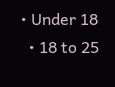• Under 18
  • 18 to 25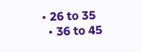• 26 to 35
  • 36 to 45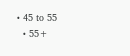• 45 to 55
  • 55+